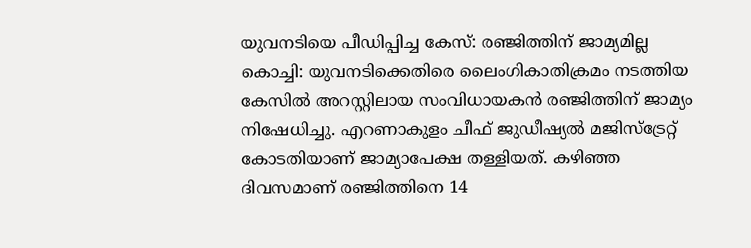യുവനടിയെ പീഡിപ്പിച്ച കേസ്: രഞ്ജിത്തിന് ജാമ്യമില്ല
കൊച്ചി: യുവനടിക്കെതിരെ ലൈംഗികാതിക്രമം നടത്തിയ കേസിൽ അറസ്റ്റിലായ സംവിധായകൻ രഞ്ജിത്തിന് ജാമ്യം നിഷേധിച്ചു. എറണാകുളം ചീഫ് ജുഡീഷ്യൽ മജിസ്ട്രേറ്റ് കോടതിയാണ് ജാമ്യാപേക്ഷ തള്ളിയത്. കഴിഞ്ഞ ദിവസമാണ് രഞ്ജിത്തിനെ 14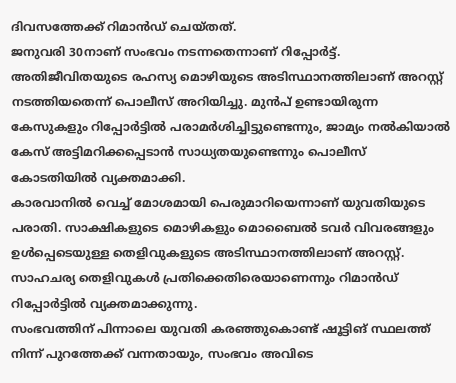ദിവസത്തേക്ക് റിമാൻഡ് ചെയ്തത്.
ജനുവരി 30നാണ് സംഭവം നടന്നതെന്നാണ് റിപ്പോർട്ട്. അതിജീവിതയുടെ രഹസ്യ മൊഴിയുടെ അടിസ്ഥാനത്തിലാണ് അറസ്റ്റ് നടത്തിയതെന്ന് പൊലീസ് അറിയിച്ചു. മുൻപ് ഉണ്ടായിരുന്ന കേസുകളും റിപ്പോർട്ടിൽ പരാമർശിച്ചിട്ടുണ്ടെന്നും, ജാമ്യം നൽകിയാൽ കേസ് അട്ടിമറിക്കപ്പെടാൻ സാധ്യതയുണ്ടെന്നും പൊലീസ് കോടതിയിൽ വ്യക്തമാക്കി.
കാരവാനിൽ വെച്ച് മോശമായി പെരുമാറിയെന്നാണ് യുവതിയുടെ പരാതി. സാക്ഷികളുടെ മൊഴികളും മൊബൈൽ ടവർ വിവരങ്ങളും ഉൾപ്പെടെയുള്ള തെളിവുകളുടെ അടിസ്ഥാനത്തിലാണ് അറസ്റ്റ്. സാഹചര്യ തെളിവുകൾ പ്രതിക്കെതിരെയാണെന്നും റിമാൻഡ് റിപ്പോർട്ടിൽ വ്യക്തമാക്കുന്നു.
സംഭവത്തിന് പിന്നാലെ യുവതി കരഞ്ഞുകൊണ്ട് ഷൂട്ടിങ് സ്ഥലത്ത് നിന്ന് പുറത്തേക്ക് വന്നതായും, സംഭവം അവിടെ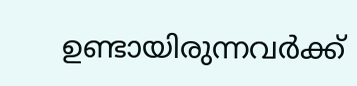ഉണ്ടായിരുന്നവർക്ക്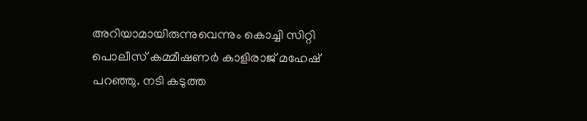അറിയാമായിരുന്നുവെന്നും കൊച്ചി സിറ്റി പൊലീസ് കമ്മീഷണർ കാളിരാജ് മഹേഷ് പറഞ്ഞു. നടി കടുത്ത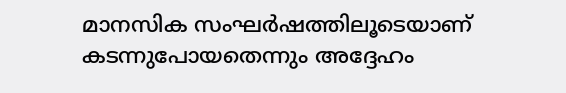മാനസിക സംഘർഷത്തിലൂടെയാണ് കടന്നുപോയതെന്നും അദ്ദേഹം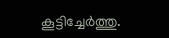കൂട്ടിച്ചേർത്തു.